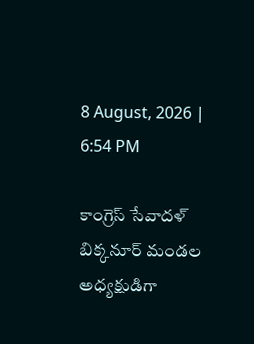8 August, 2026 | 6:54 PM

కాంగ్రెస్ సేవాదళ్ బిక్కనూర్ మండల అధ్యక్షుడిగా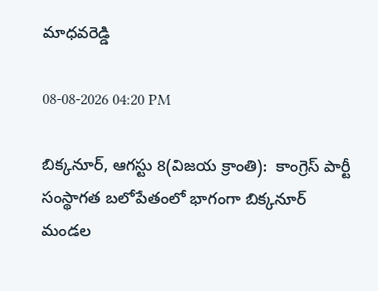మాధవరెడ్డి

08-08-2026 04:20 PM

బిక్కనూర్, ఆగస్టు 8(విజయ క్రాంతి):  కాంగ్రెస్ పార్టీ సంస్థాగత బలోపేతంలో భాగంగా బిక్కనూర్ మండల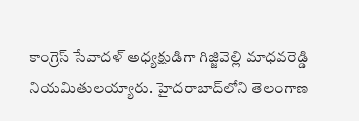కాంగ్రెస్ సేవాదళ్ అధ్యక్షుడిగా గిజ్జివెల్లి మాధవరెడ్డి నియమితులయ్యారు. హైదరాబాద్‌లోని తెలంగాణ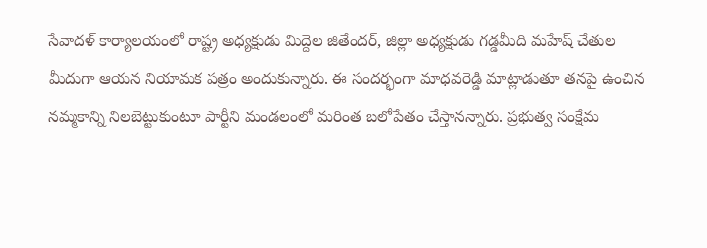సేవాదళ్ కార్యాలయంలో రాష్ట్ర అధ్యక్షుడు మిద్దెల జితేందర్, జిల్లా అధ్యక్షుడు గడ్డమీది మహేష్ చేతుల మీదుగా ఆయన నియామక పత్రం అందుకున్నారు. ఈ సందర్భంగా మాధవరెడ్డి మాట్లాడుతూ తనపై ఉంచిన నమ్మకాన్ని నిలబెట్టుకుంటూ పార్టీని మండలంలో మరింత బలోపేతం చేస్తానన్నారు. ప్రభుత్వ సంక్షేమ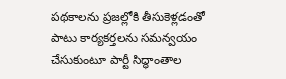పథకాలను ప్రజల్లోకి తీసుకెళ్లడంతో పాటు కార్యకర్తలను సమన్వయం చేసుకుంటూ పార్టీ సిద్ధాంతాల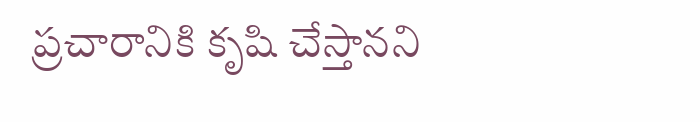ప్రచారానికి కృషి చేస్తానని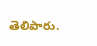తెలిపారు.